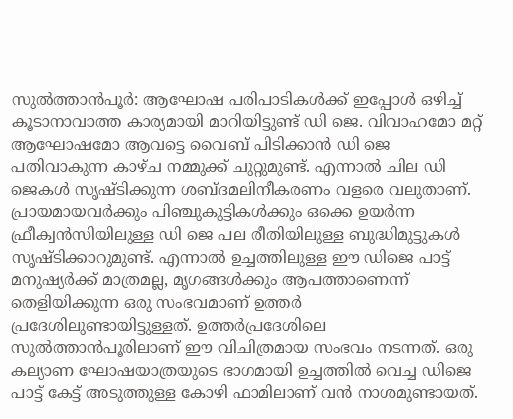സുൽത്താൻപൂർ: ആഘോഷ പരിപാടികൾക്ക് ഇപ്പോൾ ഒഴിച്ച് കൂടാനാവാത്ത കാര്യമായി മാറിയിട്ടുണ്ട് ഡി ജെ. വിവാഹമോ മറ്റ് ആഘോഷമോ ആവട്ടെ വൈബ് പിടിക്കാൻ ഡി ജെ പതിവാകുന്ന കാഴ്ച നമ്മുക്ക് ചുറ്റുമുണ്ട്. എന്നാൽ ചില ഡി ജെകൾ സൃഷ്ടിക്കുന്ന ശബ്ദമലിനീകരണം വളരെ വലുതാണ്. പ്രായമായവർക്കും പിഞ്ചുകുട്ടികൾക്കും ഒക്കെ ഉയർന്ന ഫ്രീക്വൻസിയിലുള്ള ഡി ജെ പല രീതിയിലുള്ള ബുദ്ധിമുട്ടുകൾ സൃഷ്ടിക്കാറുമുണ്ട്. എന്നാൽ ഉച്ചത്തിലുള്ള ഈ ഡിജെ പാട്ട് മനുഷ്യർക്ക് മാത്രമല്ല, മൃഗങ്ങൾക്കും ആപത്താണെന്ന് തെളിയിക്കുന്ന ഒരു സംഭവമാണ് ഉത്തർ പ്രദേശിലുണ്ടായിട്ടുള്ളത്. ഉത്തർപ്രദേശിലെ സുൽത്താൻപൂരിലാണ് ഈ വിചിത്രമായ സംഭവം നടന്നത്. ഒരു കല്യാണ ഘോഷയാത്രയുടെ ഭാഗമായി ഉച്ചത്തിൽ വെച്ച ഡിജെ പാട്ട് കേട്ട് അടുത്തുള്ള കോഴി ഫാമിലാണ് വൻ നാശമുണ്ടായത്.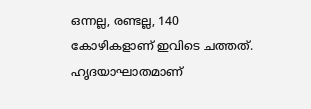ഒന്നല്ല, രണ്ടല്ല, 140 കോഴികളാണ് ഇവിടെ ചത്തത്. ഹൃദയാഘാതമാണ്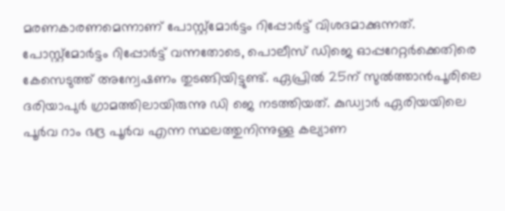മരണകാരണമെന്നാണ് പോസ്റ്റ്മോർട്ടം റിപ്പോർട്ട് വിശദമാക്കുന്നത്. പോസ്റ്റ്മോർട്ടം റിപ്പോർട്ട് വന്നതോടെ, പൊലീസ് ഡിജെ ഓപ്പറേറ്റർക്കെതിരെ കേസെടുത്ത് അന്വേഷണം തുടങ്ങിയിട്ടുണ്ട്. ഏപ്രിൽ 25ന് സുൽത്താൻപൂരിലെ ദരിയാപുർ ഗ്രാമത്തിലായിരുന്നു ഡി ജെ നടത്തിയത്. കുഡ്വാർ ഏരിയയിലെ പൂർവ റാം ഭദ്ര പൂർവ എന്ന സ്ഥലത്തുനിന്നുള്ള കല്യാണ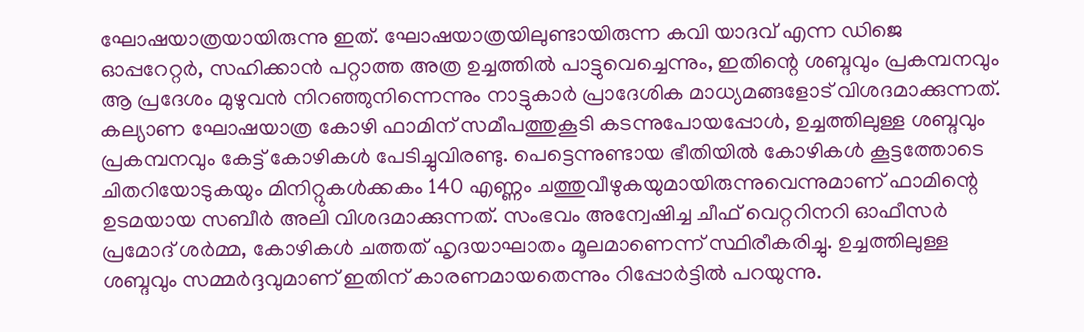ഘോഷയാത്രയായിരുന്നു ഇത്. ഘോഷയാത്രയിലുണ്ടായിരുന്ന കവി യാദവ് എന്ന ഡിജെ ഓപ്പറേറ്റർ, സഹിക്കാൻ പറ്റാത്ത അത്ര ഉച്ചത്തിൽ പാട്ടുവെച്ചെന്നും, ഇതിന്റെ ശബ്ദവും പ്രകമ്പനവും ആ പ്രദേശം മുഴുവൻ നിറഞ്ഞുനിന്നെന്നും നാട്ടുകാർ പ്രാദേശിക മാധ്യമങ്ങളോട് വിശദമാക്കുന്നത്.
കല്യാണ ഘോഷയാത്ര കോഴി ഫാമിന് സമീപത്തുകൂടി കടന്നുപോയപ്പോൾ, ഉച്ചത്തിലുള്ള ശബ്ദവും പ്രകമ്പനവും കേട്ട് കോഴികൾ പേടിച്ചുവിരണ്ടു. പെട്ടെന്നുണ്ടായ ഭീതിയിൽ കോഴികൾ കൂട്ടത്തോടെ ചിതറിയോടുകയും മിനിറ്റുകൾക്കകം 140 എണ്ണം ചത്തുവീഴുകയുമായിരുന്നുവെന്നുമാണ് ഫാമിന്റെ ഉടമയായ സബീർ അലി വിശദമാക്കുന്നത്. സംഭവം അന്വേഷിച്ച ചീഫ് വെറ്ററിനറി ഓഫീസർ പ്രമോദ് ശർമ്മ, കോഴികൾ ചത്തത് ഹൃദയാഘാതം മൂലമാണെന്ന് സ്ഥിരീകരിച്ചു. ഉച്ചത്തിലുള്ള ശബ്ദവും സമ്മർദ്ദവുമാണ് ഇതിന് കാരണമായതെന്നും റിപ്പോർട്ടിൽ പറയുന്നു.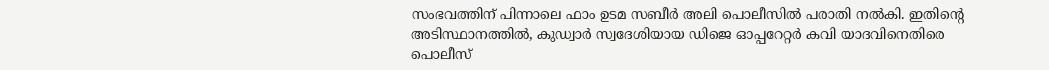സംഭവത്തിന് പിന്നാലെ ഫാം ഉടമ സബീർ അലി പൊലീസിൽ പരാതി നൽകി. ഇതിന്റെ അടിസ്ഥാനത്തിൽ, കുഡ്വാർ സ്വദേശിയായ ഡിജെ ഓപ്പറേറ്റർ കവി യാദവിനെതിരെ പൊലീസ്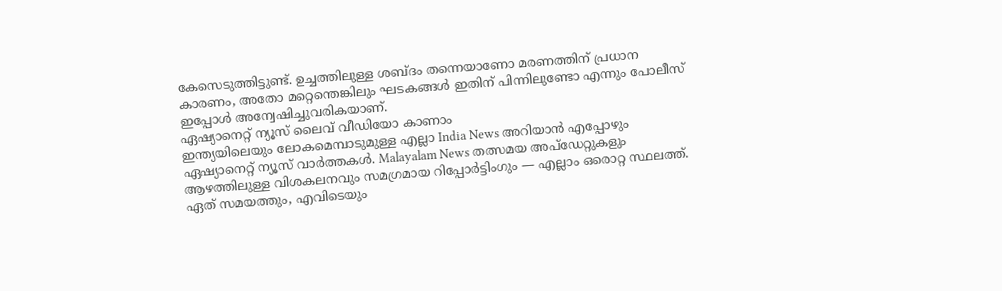കേസെടുത്തിട്ടുണ്ട്. ഉച്ചത്തിലുള്ള ശബ്ദം തന്നെയാണോ മരണത്തിന് പ്രധാന കാരണം, അതോ മറ്റെന്തെങ്കിലും ഘടകങ്ങൾ ഇതിന് പിന്നിലുണ്ടോ എന്നും പോലീസ് ഇപ്പോൾ അന്വേഷിച്ചുവരികയാണ്.
ഏഷ്യാനെറ്റ് ന്യൂസ് ലൈവ് വീഡിയോ കാണാം
ഇന്ത്യയിലെയും ലോകമെമ്പാടുമുള്ള എല്ലാ India News അറിയാൻ എപ്പോഴും ഏഷ്യാനെറ്റ് ന്യൂസ് വാർത്തകൾ. Malayalam News തത്സമയ അപ്ഡേറ്റുകളും ആഴത്തിലുള്ള വിശകലനവും സമഗ്രമായ റിപ്പോർട്ടിംഗും — എല്ലാം ഒരൊറ്റ സ്ഥലത്ത്. ഏത് സമയത്തും, എവിടെയും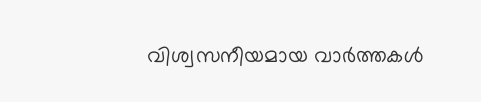വിശ്വസനീയമായ വാർത്തകൾ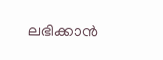ലഭിക്കാൻ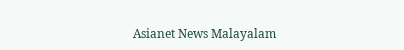Asianet News Malayalam